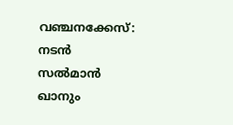വഞ്ചനക്കേസ്: നടൻ സൽമാൻ ഖാനും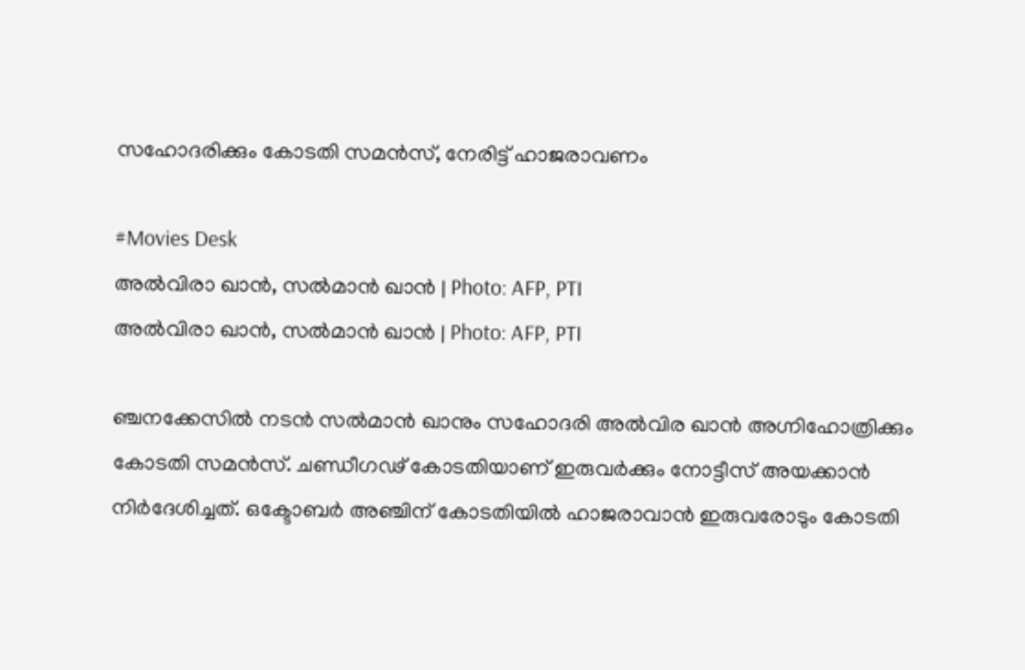സഹോദരിക്കും കോടതി സമൻസ്, നേരിട്ട് ഹാജരാവണം

#Movies Desk
അൽവിരാ ഖാൻ, സൽമാൻ ഖാൻ | Photo: AFP, PTI
അൽവിരാ ഖാൻ, സൽമാൻ ഖാൻ | Photo: AFP, PTI

ഞ്ചനക്കേസിൽ നടൻ സൽമാൻ ഖാനും സഹോദരി അൽവിര ഖാൻ അഗ്നിഹോത്രിക്കും കോടതി സമൻസ്. ചണ്ഡീഗഢ് കോടതിയാണ് ഇരുവർക്കും നോട്ടീസ് അയക്കാൻ നിർദേശിച്ചത്. ഒക്ടോബർ അഞ്ചിന് കോടതിയിൽ ഹാജരാവാൻ ഇരുവരോടും കോടതി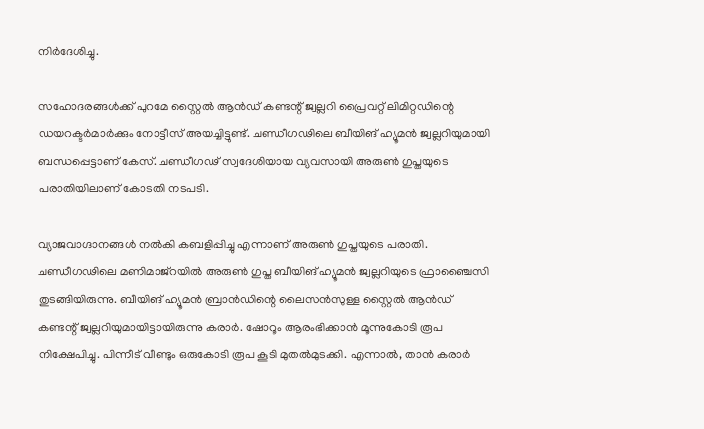നിർദേശിച്ചു.

സഹോദരങ്ങൾക്ക് പുറമേ സ്റ്റൈൽ ആൻഡ് കണ്ടന്റ് ജ്വല്ലറി പ്രൈവറ്റ് ലിമിറ്റഡിന്റെ ഡയറക്ടർമാർക്കും നോട്ടീസ് അയച്ചിട്ടുണ്ട്. ചണ്ഡീഗഢിലെ ബീയിങ് ഹ്യൂമൻ ജ്വല്ലറിയുമായി ബന്ധപ്പെട്ടാണ് കേസ്. ചണ്ഡീഗഢ് സ്വദേശിയായ വ്യവസായി അരുൺ ഗുപ്തയുടെ പരാതിയിലാണ് കോടതി നടപടി.

വ്യാജവാഗ്ദാനങ്ങൾ നൽകി കബളിപ്പിച്ചു എന്നാണ് അരുൺ ഗുപ്തയുടെ പരാതി. ചണ്ഡീഗഢിലെ മണിമാജ്‌റയിൽ അരുൺ ഗുപ്ത ബീയിങ് ഹ്യൂമൻ ജ്വല്ലറിയുടെ ഫ്രാഞ്ചൈസി തുടങ്ങിയിരുന്നു. ബീയിങ് ഹ്യൂമൻ ബ്രാൻഡിന്റെ ലൈസൻസുള്ള സ്റ്റൈൽ ആൻഡ് കണ്ടന്റ് ജ്വല്ലറിയുമായിട്ടായിരുന്നു കരാർ. ഷോറൂം ആരംഭിക്കാൻ മൂന്നുകോടി രൂപ നിക്ഷേപിച്ചു. പിന്നീട് വീണ്ടും ഒരുകോടി രൂപ കൂടി മുതൽമുടക്കി. എന്നാൽ, താൻ കരാർ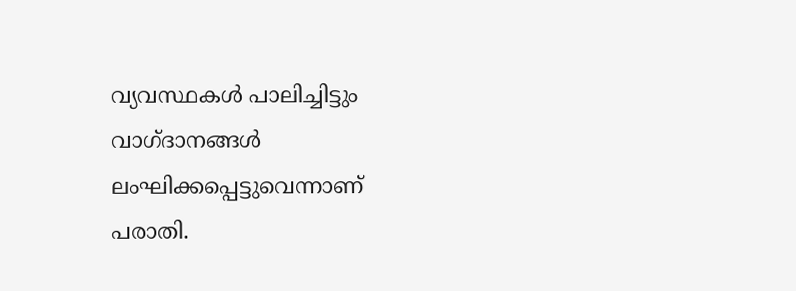വ്യവസ്ഥകൾ പാലിച്ചിട്ടും വാഗ്ദാനങ്ങൾ ലംഘിക്കപ്പെട്ടുവെന്നാണ് പരാതി.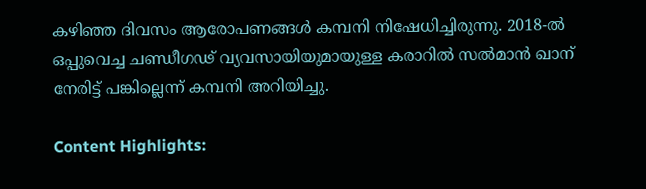കഴിഞ്ഞ ദിവസം ആരോപണങ്ങൾ കമ്പനി നിഷേധിച്ചിരുന്നു. 2018-ൽ ഒപ്പുവെച്ച ചണ്ഡീഗഢ് വ്യവസായിയുമായുള്ള കരാറിൽ സൽമാൻ ഖാന് നേരിട്ട് പങ്കില്ലെന്ന് കമ്പനി അറിയിച്ചു.

Content Highlights: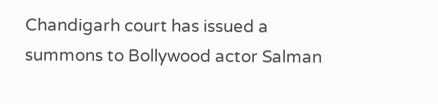Chandigarh court has issued a summons to Bollywood actor Salman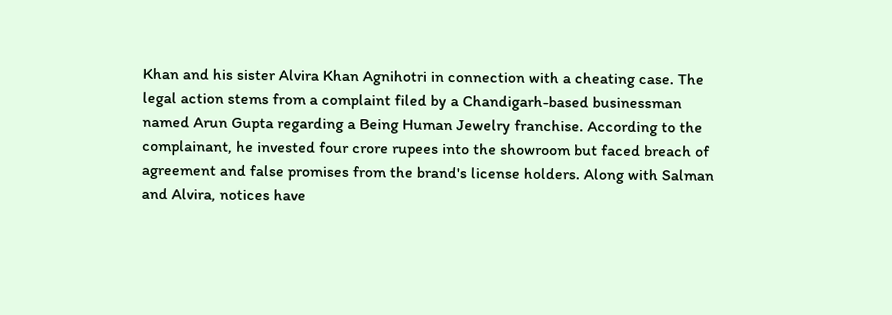Khan and his sister Alvira Khan Agnihotri in connection with a cheating case. The legal action stems from a complaint filed by a Chandigarh-based businessman named Arun Gupta regarding a Being Human Jewelry franchise. According to the complainant, he invested four crore rupees into the showroom but faced breach of agreement and false promises from the brand's license holders. Along with Salman and Alvira, notices have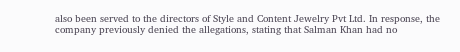also been served to the directors of Style and Content Jewelry Pvt Ltd. In response, the company previously denied the allegations, stating that Salman Khan had no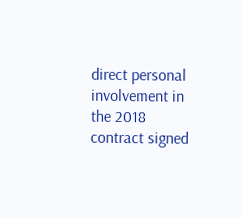direct personal involvement in the 2018 contract signed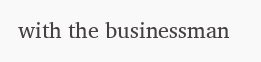with the businessman